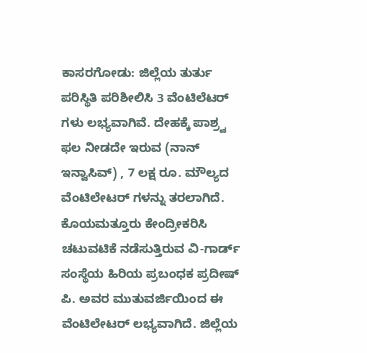ಕಾಸರಗೋಡು: ಜಿಲ್ಲೆಯ ತುರ್ತು ಪರಿಸ್ಥಿತಿ ಪರಿಶೀಲಿಸಿ 3 ವೆಂಟಿಲೆಟರ್ ಗಳು ಲಭ್ಯವಾಗಿವೆ. ದೇಹಕ್ಕೆ ಪಾಶ್ರ್ವ ಫಲ ನೀಡದೇ ಇರುವ (ನಾನ್ ಇನ್ವಾಸಿವ್) , 7 ಲಕ್ಷ ರೂ. ಮೌಲ್ಯದ ವೆಂಟಿಲೇಟರ್ ಗಳನ್ನು ತರಲಾಗಿದೆ. ಕೊಯಮತ್ತೂರು ಕೇಂದ್ರೀಕರಿಸಿ ಚಟುವಟಿಕೆ ನಡೆಸುತ್ತಿರುವ ವಿ-ಗಾರ್ಡ್ ಸಂಸ್ಥೆಯ ಹಿರಿಯ ಪ್ರಬಂಧಕ ಪ್ರದೀಷ್ ಪಿ. ಅವರ ಮುತುವರ್ಜಿಯಿಂದ ಈ ವೆಂಟಿಲೇಟರ್ ಲಭ್ಯವಾಗಿದೆ. ಜಿಲ್ಲೆಯ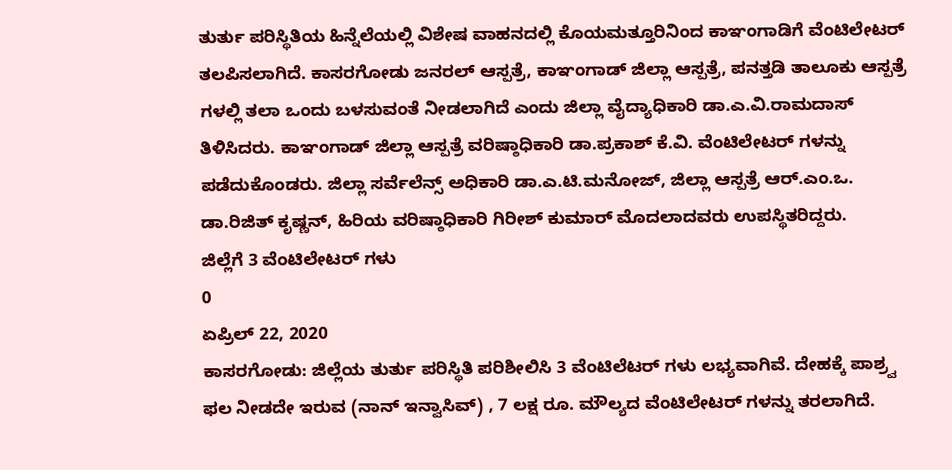ತುರ್ತು ಪರಿಸ್ಥಿತಿಯ ಹಿನ್ನೆಲೆಯಲ್ಲಿ ವಿಶೇಷ ವಾಹನದಲ್ಲಿ ಕೊಯಮತ್ತೂರಿನಿಂದ ಕಾಞಂಗಾಡಿಗೆ ವೆಂಟಿಲೇಟರ್ ತಲಪಿಸಲಾಗಿದೆ. ಕಾಸರಗೋಡು ಜನರಲ್ ಆಸ್ಪತ್ರೆ, ಕಾಞಂಗಾಡ್ ಜಿಲ್ಲಾ ಆಸ್ಪತ್ರೆ, ಪನತ್ತಡಿ ತಾಲೂಕು ಆಸ್ಪತ್ರೆ ಗಳಲ್ಲಿ ತಲಾ ಒಂದು ಬಳಸುವಂತೆ ನೀಡಲಾಗಿದೆ ಎಂದು ಜಿಲ್ಲಾ ವೈದ್ಯಾಧಿಕಾರಿ ಡಾ.ಎ.ವಿ.ರಾಮದಾಸ್ ತಿಳಿಸಿದರು. ಕಾಞಂಗಾಡ್ ಜಿಲ್ಲಾ ಆಸ್ಪತ್ರೆ ವರಿಷ್ಠಾಧಿಕಾರಿ ಡಾ.ಪ್ರಕಾಶ್ ಕೆ.ವಿ. ವೆಂಟಿಲೇಟರ್ ಗಳನ್ನು ಪಡೆದುಕೊಂಡರು. ಜಿಲ್ಲಾ ಸರ್ವೆಲೆನ್ಸ್ ಅಧಿಕಾರಿ ಡಾ.ಎ.ಟಿ.ಮನೋಜ್, ಜಿಲ್ಲಾ ಆಸ್ಪತ್ರೆ ಆರ್.ಎಂ.ಒ. ಡಾ.ರಿಜಿತ್ ಕೃಷ್ಣನ್, ಹಿರಿಯ ವರಿಷ್ಠಾಧಿಕಾರಿ ಗಿರೀಶ್ ಕುಮಾರ್ ಮೊದಲಾದವರು ಉಪಸ್ಥಿತರಿದ್ದರು.
ಜಿಲ್ಲೆಗೆ 3 ವೆಂಟಿಲೇಟರ್ ಗಳು
0
ಏಪ್ರಿಲ್ 22, 2020
ಕಾಸರಗೋಡು: ಜಿಲ್ಲೆಯ ತುರ್ತು ಪರಿಸ್ಥಿತಿ ಪರಿಶೀಲಿಸಿ 3 ವೆಂಟಿಲೆಟರ್ ಗಳು ಲಭ್ಯವಾಗಿವೆ. ದೇಹಕ್ಕೆ ಪಾಶ್ರ್ವ ಫಲ ನೀಡದೇ ಇರುವ (ನಾನ್ ಇನ್ವಾಸಿವ್) , 7 ಲಕ್ಷ ರೂ. ಮೌಲ್ಯದ ವೆಂಟಿಲೇಟರ್ ಗಳನ್ನು ತರಲಾಗಿದೆ.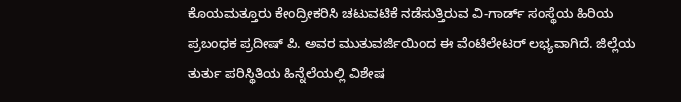ಕೊಯಮತ್ತೂರು ಕೇಂದ್ರೀಕರಿಸಿ ಚಟುವಟಿಕೆ ನಡೆಸುತ್ತಿರುವ ವಿ-ಗಾರ್ಡ್ ಸಂಸ್ಥೆಯ ಹಿರಿಯ ಪ್ರಬಂಧಕ ಪ್ರದೀಷ್ ಪಿ. ಅವರ ಮುತುವರ್ಜಿಯಿಂದ ಈ ವೆಂಟಿಲೇಟರ್ ಲಭ್ಯವಾಗಿದೆ. ಜಿಲ್ಲೆಯ ತುರ್ತು ಪರಿಸ್ಥಿತಿಯ ಹಿನ್ನೆಲೆಯಲ್ಲಿ ವಿಶೇಷ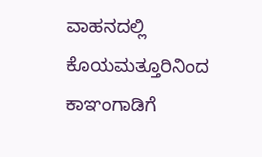ವಾಹನದಲ್ಲಿ ಕೊಯಮತ್ತೂರಿನಿಂದ ಕಾಞಂಗಾಡಿಗೆ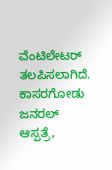ವೆಂಟಿಲೇಟರ್ ತಲಪಿಸಲಾಗಿದೆ. ಕಾಸರಗೋಡು ಜನರಲ್ ಆಸ್ಪತ್ರೆ,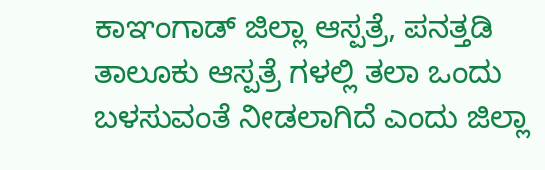ಕಾಞಂಗಾಡ್ ಜಿಲ್ಲಾ ಆಸ್ಪತ್ರೆ, ಪನತ್ತಡಿ ತಾಲೂಕು ಆಸ್ಪತ್ರೆ ಗಳಲ್ಲಿ ತಲಾ ಒಂದು ಬಳಸುವಂತೆ ನೀಡಲಾಗಿದೆ ಎಂದು ಜಿಲ್ಲಾ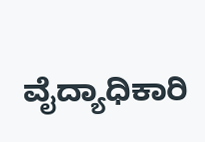ವೈದ್ಯಾಧಿಕಾರಿ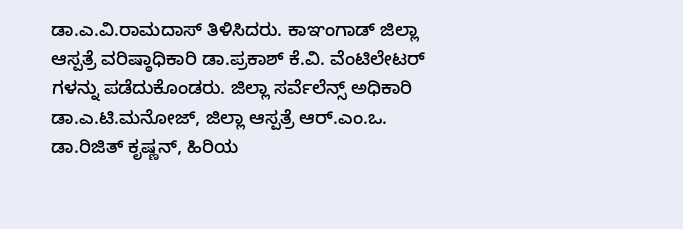ಡಾ.ಎ.ವಿ.ರಾಮದಾಸ್ ತಿಳಿಸಿದರು. ಕಾಞಂಗಾಡ್ ಜಿಲ್ಲಾ ಆಸ್ಪತ್ರೆ ವರಿಷ್ಠಾಧಿಕಾರಿ ಡಾ.ಪ್ರಕಾಶ್ ಕೆ.ವಿ. ವೆಂಟಿಲೇಟರ್ ಗಳನ್ನು ಪಡೆದುಕೊಂಡರು. ಜಿಲ್ಲಾ ಸರ್ವೆಲೆನ್ಸ್ ಅಧಿಕಾರಿ ಡಾ.ಎ.ಟಿ.ಮನೋಜ್, ಜಿಲ್ಲಾ ಆಸ್ಪತ್ರೆ ಆರ್.ಎಂ.ಒ. ಡಾ.ರಿಜಿತ್ ಕೃಷ್ಣನ್, ಹಿರಿಯ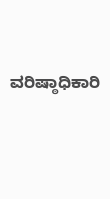ವರಿಷ್ಠಾಧಿಕಾರಿ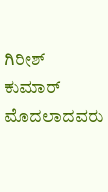ಗಿರೀಶ್ ಕುಮಾರ್ ಮೊದಲಾದವರು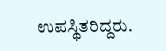ಉಪಸ್ಥಿತರಿದ್ದರು.